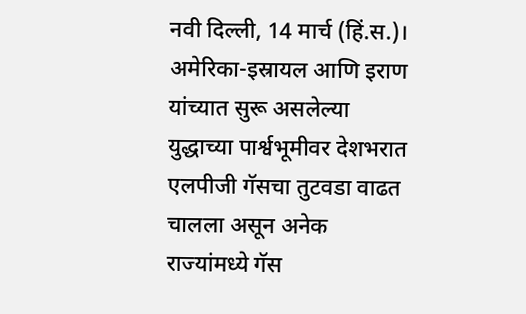नवी दिल्ली, 14 मार्च (हिं.स.)। अमेरिका-इस्रायल आणि इराण यांच्यात सुरू असलेल्या युद्धाच्या पार्श्वभूमीवर देशभरात एलपीजी गॅसचा तुटवडा वाढत चालला असून अनेक राज्यांमध्ये गॅस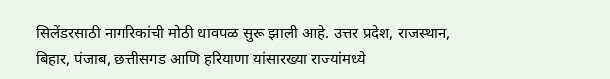सिलेंडरसाठी नागरिकांची मोठी धावपळ सुरू झाली आहे. उत्तर प्रदेश, राजस्थान, बिहार, पंजाब, छत्तीसगड आणि हरियाणा यांसारख्या राज्यांमध्ये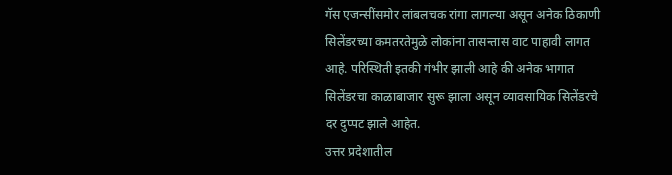गॅस एजन्सींसमोर लांबलचक रांगा लागल्या असून अनेक ठिकाणी सिलेंडरच्या कमतरतेमुळे लोकांना तासन्तास वाट पाहावी लागत आहे. परिस्थिती इतकी गंभीर झाली आहे की अनेक भागात सिलेंडरचा काळाबाजार सुरू झाला असून व्यावसायिक सिलेंडरचे दर दुप्पट झाले आहेत.
उत्तर प्रदेशातील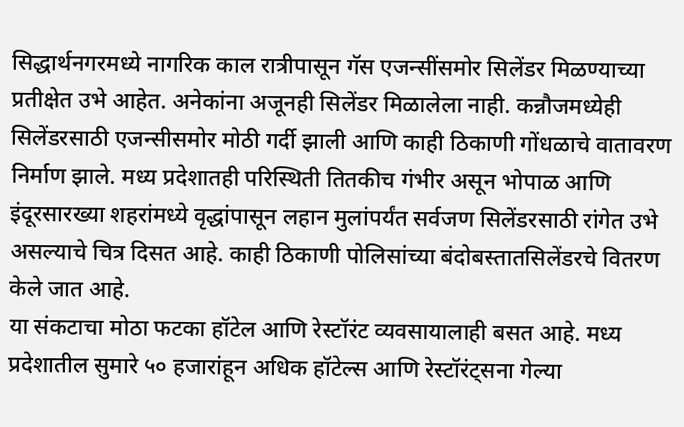सिद्धार्थनगरमध्ये नागरिक काल रात्रीपासून गॅस एजन्सींसमोर सिलेंडर मिळण्याच्या प्रतीक्षेत उभे आहेत. अनेकांना अजूनही सिलेंडर मिळालेला नाही. कन्नौजमध्येही सिलेंडरसाठी एजन्सीसमोर मोठी गर्दी झाली आणि काही ठिकाणी गोंधळाचे वातावरण निर्माण झाले. मध्य प्रदेशातही परिस्थिती तितकीच गंभीर असून भोपाळ आणि इंदूरसारख्या शहरांमध्ये वृद्धांपासून लहान मुलांपर्यंत सर्वजण सिलेंडरसाठी रांगेत उभे असल्याचे चित्र दिसत आहे. काही ठिकाणी पोलिसांच्या बंदोबस्तातसिलेंडरचे वितरण केले जात आहे.
या संकटाचा मोठा फटका हॉटेल आणि रेस्टॉरंट व्यवसायालाही बसत आहे. मध्य प्रदेशातील सुमारे ५० हजारांहून अधिक हॉटेल्स आणि रेस्टॉरंट्सना गेल्या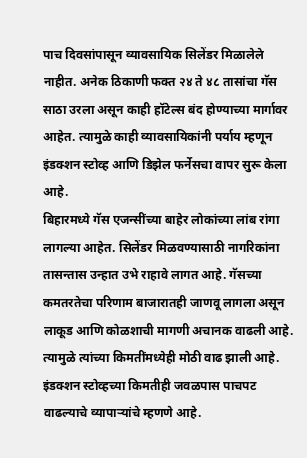पाच दिवसांपासून व्यावसायिक सिलेंडर मिळालेले नाहीत. अनेक ठिकाणी फक्त २४ ते ४८ तासांचा गॅस साठा उरला असून काही हॉटेल्स बंद होण्याच्या मार्गावर आहेत. त्यामुळे काही व्यावसायिकांनी पर्याय म्हणून इंडक्शन स्टोव्ह आणि डिझेल फर्नेसचा वापर सुरू केला आहे.
बिहारमध्ये गॅस एजन्सींच्या बाहेर लोकांच्या लांब रांगा लागल्या आहेत. सिलेंडर मिळवण्यासाठी नागरिकांना तासन्तास उन्हात उभे राहावे लागत आहे. गॅसच्या कमतरतेचा परिणाम बाजारातही जाणवू लागला असून लाकूड आणि कोळशाची मागणी अचानक वाढली आहे. त्यामुळे त्यांच्या किमतींमध्येही मोठी वाढ झाली आहे. इंडक्शन स्टोव्हच्या किमतीही जवळपास पाचपट वाढल्याचे व्यापाऱ्यांचे म्हणणे आहे.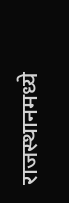राजस्थानमध्ये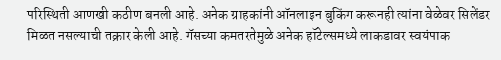परिस्थिती आणखी कठीण बनली आहे. अनेक ग्राहकांनी ऑनलाइन बुकिंग करूनही त्यांना वेळेवर सिलेंडर मिळत नसल्याची तक्रार केली आहे. गॅसच्या कमतरतेमुळे अनेक हॉटेल्समध्ये लाकडावर स्वयंपाक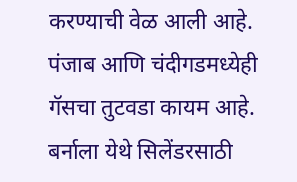करण्याची वेळ आली आहे. पंजाब आणि चंदीगडमध्येही गॅसचा तुटवडा कायम आहे. बर्नाला येथे सिलेंडरसाठी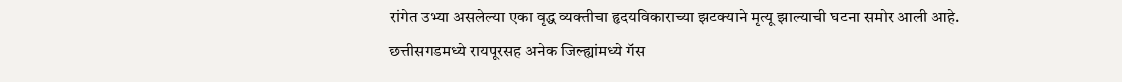रांगेत उभ्या असलेल्या एका वृद्ध व्यक्तीचा हृदयविकाराच्या झटक्याने मृत्यू झाल्याची घटना समोर आली आहे.
छत्तीसगडमध्ये रायपूरसह अनेक जिल्ह्यांमध्ये गॅस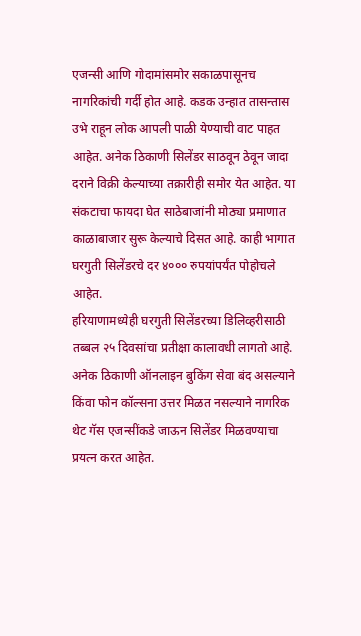एजन्सी आणि गोदामांसमोर सकाळपासूनच नागरिकांची गर्दी होत आहे. कडक उन्हात तासन्तास उभे राहून लोक आपली पाळी येण्याची वाट पाहत आहेत. अनेक ठिकाणी सिलेंडर साठवून ठेवून जादा दराने विक्री केल्याच्या तक्रारीही समोर येत आहेत. या संकटाचा फायदा घेत साठेबाजांनी मोठ्या प्रमाणात काळाबाजार सुरू केल्याचे दिसत आहे. काही भागात घरगुती सिलेंडरचे दर ४००० रुपयांपर्यंत पोहोचले आहेत.
हरियाणामध्येही घरगुती सिलेंडरच्या डिलिव्हरीसाठी तब्बल २५ दिवसांचा प्रतीक्षा कालावधी लागतो आहे. अनेक ठिकाणी ऑनलाइन बुकिंग सेवा बंद असल्याने किंवा फोन कॉल्सना उत्तर मिळत नसल्याने नागरिक थेट गॅस एजन्सींकडे जाऊन सिलेंडर मिळवण्याचा प्रयत्न करत आहेत.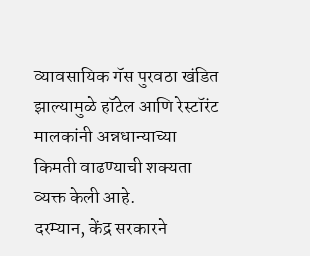व्यावसायिक गॅस पुरवठा खंडित झाल्यामुळे हॉटेल आणि रेस्टॉरंट मालकांनी अन्नधान्याच्या किमती वाढण्याची शक्यता व्यक्त केली आहे.
दरम्यान, केंद्र सरकारने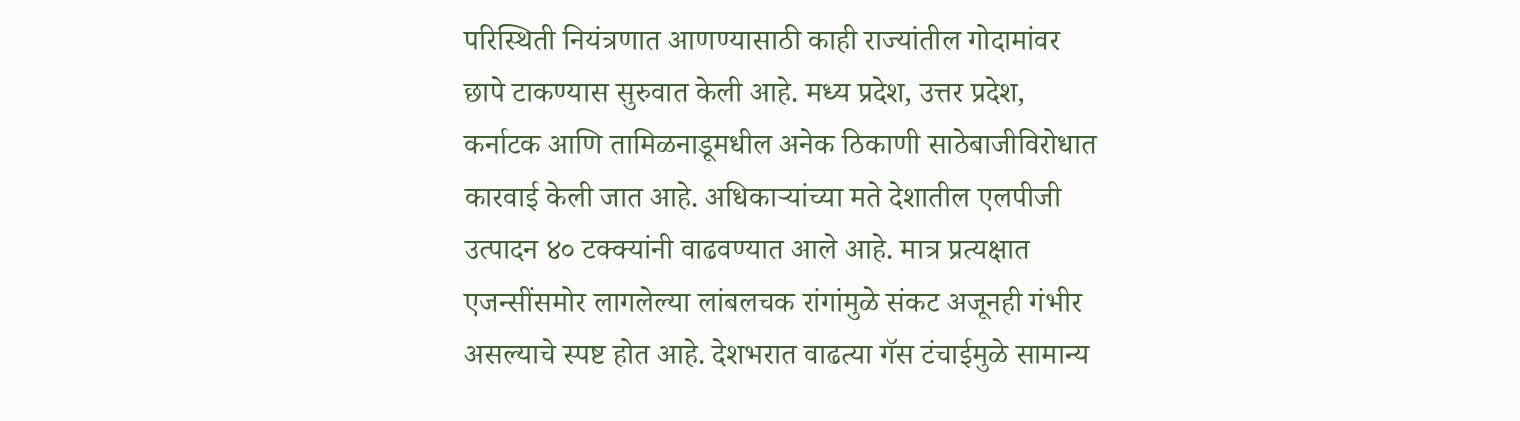परिस्थिती नियंत्रणात आणण्यासाठी काही राज्यांतील गोदामांवर छापे टाकण्यास सुरुवात केली आहे. मध्य प्रदेश, उत्तर प्रदेश, कर्नाटक आणि तामिळनाडूमधील अनेक ठिकाणी साठेबाजीविरोधात कारवाई केली जात आहे. अधिकाऱ्यांच्या मते देशातील एलपीजी उत्पादन ४० टक्क्यांनी वाढवण्यात आले आहे. मात्र प्रत्यक्षात एजन्सींसमोर लागलेल्या लांबलचक रांगांमुळे संकट अजूनही गंभीर असल्याचे स्पष्ट होत आहे. देशभरात वाढत्या गॅस टंचाईमुळे सामान्य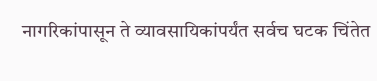नागरिकांपासून ते व्यावसायिकांपर्यंत सर्वच घटक चिंतेत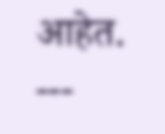आहेत.
---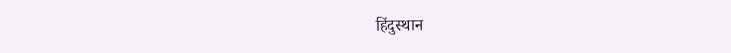हिंदुस्थान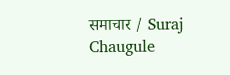समाचार / Suraj Chaugule